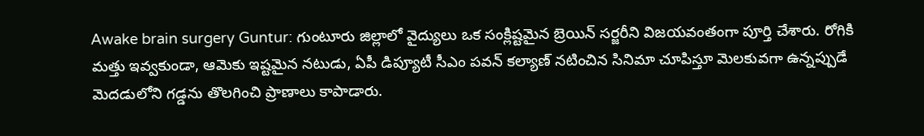Awake brain surgery Guntur: గుంటూరు జిల్లాలో వైద్యులు ఒక సంక్లిష్టమైన బ్రెయిన్ సర్జరీని విజయవంతంగా పూర్తి చేశారు. రోగికి మత్తు ఇవ్వకుండా, ఆమెకు ఇష్టమైన నటుడు, ఏపీ డిప్యూటీ సీఎం పవన్ కల్యాణ్ నటించిన సినిమా చూపిస్తూ మెలకువగా ఉన్నప్పుడే మెదడులోని గడ్డను తొలగించి ప్రాణాలు కాపాడారు.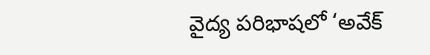వైద్య పరిభాషలో ‘అవేక్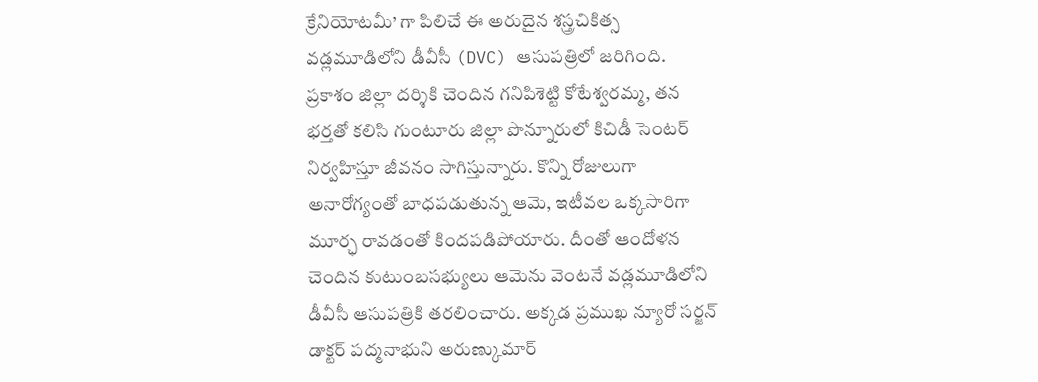క్రేనియోటమీ’ గా పిలిచే ఈ అరుదైన శస్త్రచికిత్స వడ్లమూడిలోని డీవీసీ (DVC) ఆసుపత్రిలో జరిగింది.
ప్రకాశం జిల్లా దర్శికి చెందిన గనిపిశెట్టి కోటేశ్వరమ్మ, తన భర్తతో కలిసి గుంటూరు జిల్లా పొన్నూరులో కిచిడీ సెంటర్ నిర్వహిస్తూ జీవనం సాగిస్తున్నారు. కొన్ని రోజులుగా అనారోగ్యంతో బాధపడుతున్న ఆమె, ఇటీవల ఒక్కసారిగా మూర్ఛ రావడంతో కిందపడిపోయారు. దీంతో ఆందోళన చెందిన కుటుంబసభ్యులు ఆమెను వెంటనే వడ్లమూడిలోని డీవీసీ ఆసుపత్రికి తరలించారు. అక్కడ ప్రముఖ న్యూరో సర్జన్ డాక్టర్ పద్మనాభుని అరుణ్కుమార్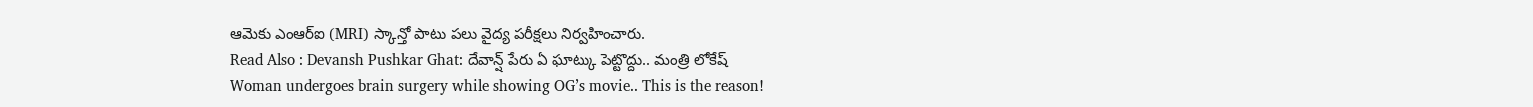ఆమెకు ఎంఆర్ఐ (MRI) స్కాన్తో పాటు పలు వైద్య పరీక్షలు నిర్వహించారు.
Read Also : Devansh Pushkar Ghat: దేవాన్ష్ పేరు ఏ ఘాట్కు పెట్టొద్దు.. మంత్రి లోకేష్
Woman undergoes brain surgery while showing OG’s movie.. This is the reason!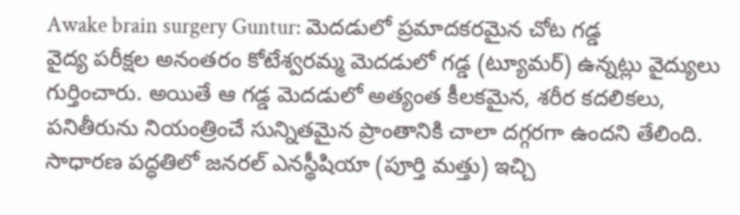Awake brain surgery Guntur: మెదడులో ప్రమాదకరమైన చోట గడ్డ
వైద్య పరీక్షల అనంతరం కోటేశ్వరమ్మ మెదడులో గడ్డ (ట్యూమర్) ఉన్నట్లు వైద్యులు గుర్తించారు. అయితే ఆ గడ్డ మెదడులో అత్యంత కీలకమైన, శరీర కదలికలు, పనితీరును నియంత్రించే సున్నితమైన ప్రాంతానికి చాలా దగ్గరగా ఉందని తేలింది. సాధారణ పద్ధతిలో జనరల్ ఎనస్థీషియా (పూర్తి మత్తు) ఇచ్చి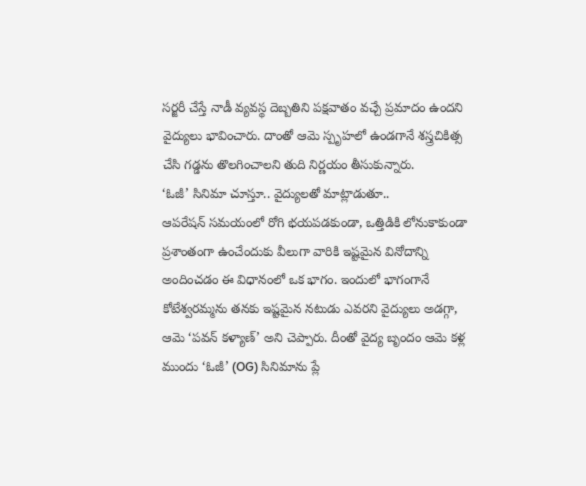సర్జరీ చేస్తే నాడీ వ్యవస్థ దెబ్బతిని పక్షవాతం వచ్చే ప్రమాదం ఉందని వైద్యులు భావించారు. దాంతో ఆమె స్పృహలో ఉండగానే శస్త్రచికిత్స చేసి గడ్డను తొలగించాలని తుది నిర్ణయం తీసుకున్నారు.
‘ఓజీ’ సినిమా చూస్తూ.. వైద్యులతో మాట్లాడుతూ..
ఆపరేషన్ సమయంలో రోగి భయపడకుండా, ఒత్తిడికి లోనుకాకుండా ప్రశాంతంగా ఉంచేందుకు వీలుగా వారికి ఇష్టమైన వినోదాన్ని అందించడం ఈ విధానంలో ఒక భాగం. ఇందులో భాగంగానే కోటేశ్వరమ్మను తనకు ఇష్టమైన నటుడు ఎవరని వైద్యులు అడగ్గా, ఆమె ‘పవన్ కళ్యాణ్’ అని చెప్పారు. దీంతో వైద్య బృందం ఆమె కళ్ల ముందు ‘ఓజీ’ (OG) సినిమాను ప్లే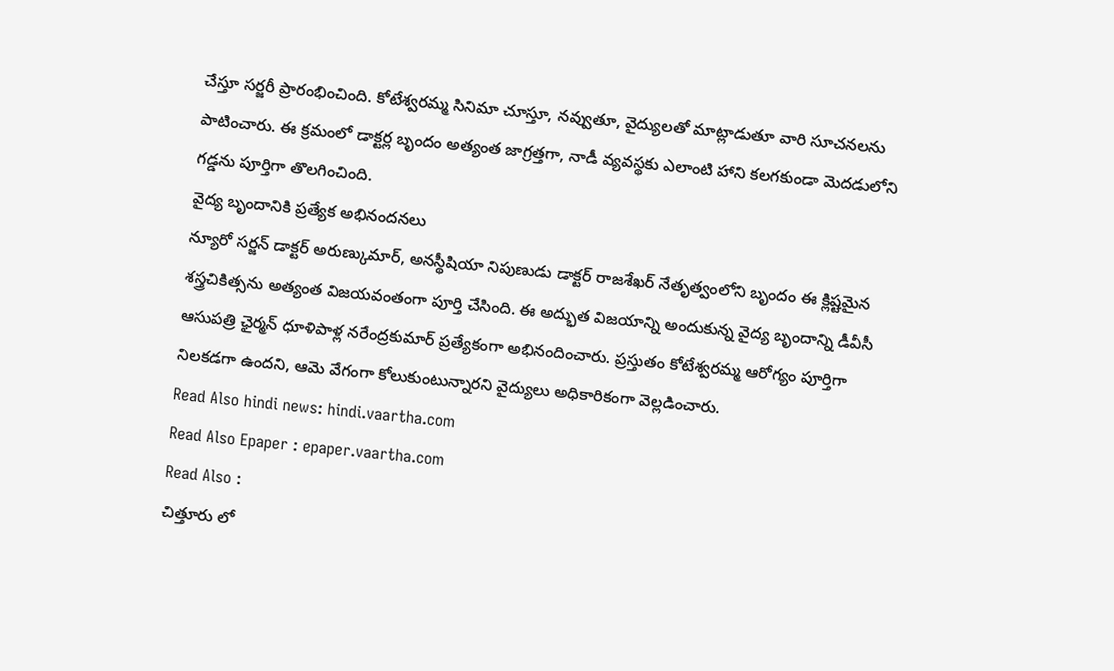చేస్తూ సర్జరీ ప్రారంభించింది. కోటేశ్వరమ్మ సినిమా చూస్తూ, నవ్వుతూ, వైద్యులతో మాట్లాడుతూ వారి సూచనలను పాటించారు. ఈ క్రమంలో డాక్టర్ల బృందం అత్యంత జాగ్రత్తగా, నాడీ వ్యవస్థకు ఎలాంటి హాని కలగకుండా మెదడులోని గడ్డను పూర్తిగా తొలగించింది.
వైద్య బృందానికి ప్రత్యేక అభినందనలు
న్యూరో సర్జన్ డాక్టర్ అరుణ్కుమార్, అనస్థీషియా నిపుణుడు డాక్టర్ రాజశేఖర్ నేతృత్వంలోని బృందం ఈ క్లిష్టమైన శస్త్రచికిత్సను అత్యంత విజయవంతంగా పూర్తి చేసింది. ఈ అద్భుత విజయాన్ని అందుకున్న వైద్య బృందాన్ని డీవీసీ ఆసుపత్రి ఛైర్మన్ ధూళిపాళ్ల నరేంద్రకుమార్ ప్రత్యేకంగా అభినందించారు. ప్రస్తుతం కోటేశ్వరమ్మ ఆరోగ్యం పూర్తిగా నిలకడగా ఉందని, ఆమె వేగంగా కోలుకుంటున్నారని వైద్యులు అధికారికంగా వెల్లడించారు.
Read Also hindi news: hindi.vaartha.com
Read Also Epaper : epaper.vaartha.com
Read Also :
చిత్తూరు లో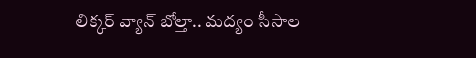లిక్కర్ వ్యాన్ బోల్తా.. మద్యం సీసాల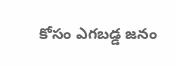కోసం ఎగబడ్డ జనం